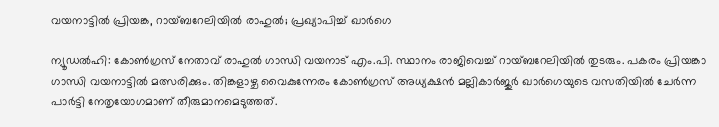വയനാട്ടിൽ പ്രിയങ്ക, റായ്ബറേലിയിൽ രാഹുൽ; പ്രഖ്യാപിച്ച് ഖാർഗെ

ന്യൂഡല്‍ഹി: കോണ്‍ഗ്രസ് നേതാവ് രാഹുല്‍ ഗാന്ധി വയനാട് എം.പി. സ്ഥാനം രാജിവെച്ച് റായ്ബറേലിയില്‍ തുടരും. പകരം പ്രിയങ്കാ ഗാന്ധി വയനാട്ടില്‍ മത്സരിക്കും. തിങ്കളാഴ്ച വൈകുന്നേരം കോണ്‍ഗ്രസ് അധ്യക്ഷന്‍ മല്ലികാര്‍ജുര്‍ ഖാര്‍ഗെയുടെ വസതിയില്‍ ചേര്‍ന്ന പാര്‍ട്ടി നേതൃയോഗമാണ് തീരുമാനമെടുത്തത്.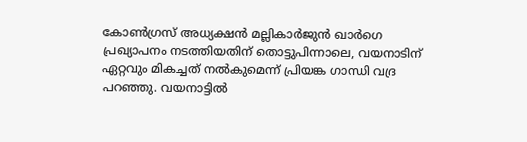കോൺഗ്രസ് അധ്യക്ഷൻ മല്ലികാർജുൻ ഖാർഗെ പ്രഖ്യാപനം നടത്തിയതിന് തൊട്ടുപിന്നാലെ, വയനാടിന് ഏറ്റവും മികച്ചത് നൽകുമെന്ന് പ്രിയങ്ക ഗാന്ധി വദ്ര പറഞ്ഞു. വയനാട്ടിൽ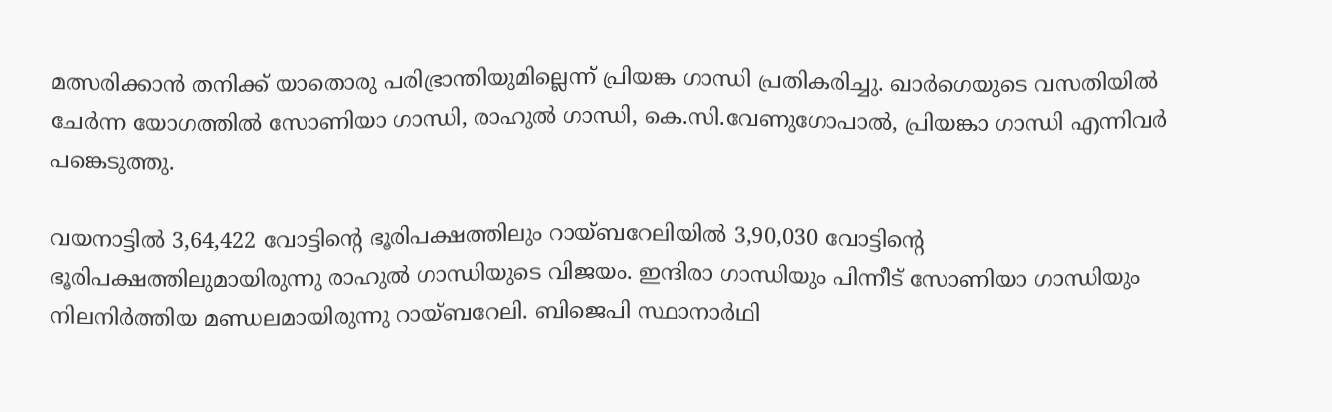മത്സരിക്കാൻ തനിക്ക് യാതൊരു പരിഭ്രാന്തിയുമില്ലെന്ന് പ്രിയങ്ക ഗാന്ധി പ്രതികരിച്ചു. ഖാർഗെയുടെ വസതിയിൽ ചേർന്ന യോഗത്തിൽ സോണിയാ ഗാന്ധി, രാഹുൽ ഗാന്ധി, കെ.സി.വേണുഗോപാൽ, പ്രിയങ്കാ ഗാന്ധി എന്നിവർ പങ്കെടുത്തു.

വയനാട്ടില്‍ 3,64,422 വോട്ടിന്റെ ഭൂരിപക്ഷത്തിലും റായ്ബറേലിയില്‍ 3,90,030 വോട്ടിന്റെ ഭൂരിപക്ഷത്തിലുമായിരുന്നു രാഹുല്‍ ഗാന്ധിയുടെ വിജയം. ഇന്ദിരാ ഗാന്ധിയും പിന്നീട് സോണിയാ ഗാന്ധിയും നിലനിര്‍ത്തിയ മണ്ഡലമായിരുന്നു റായ്ബറേലി. ബിജെപി സ്ഥാനാർഥി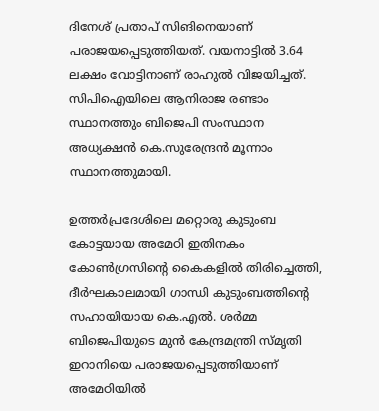ദിനേശ് പ്രതാപ് സിങിനെയാണ് പരാജയപ്പെടുത്തിയത്. വയനാട്ടിൽ 3.64 ലക്ഷം വോട്ടിനാണ് രാഹുൽ വിജയിച്ചത്. സിപിഐയിലെ ആനിരാജ രണ്ടാം സ്ഥാനത്തും ബിജെപി സംസ്ഥാന അധ്യക്ഷൻ കെ.സുരേന്ദ്രൻ മൂന്നാം സ്ഥാനത്തുമായി.

ഉത്തർപ്രദേശിലെ മറ്റൊരു കുടുംബ കോട്ടയായ അമേഠി ഇതിനകം കോൺഗ്രസിൻ്റെ കൈകളിൽ തിരിച്ചെത്തി, ദീർഘകാലമായി ഗാന്ധി കുടുംബത്തിൻ്റെ സഹായിയായ കെ.എൽ. ശർമ്മ ബിജെപിയുടെ മുൻ കേന്ദ്രമന്ത്രി സ്മൃതി ഇറാനിയെ പരാജയപ്പെടുത്തിയാണ് അമേഠിയിൽ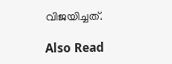വിജയിച്ചത്.

Also Read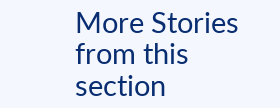More Stories from this section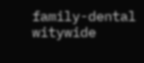family-dental
witywide